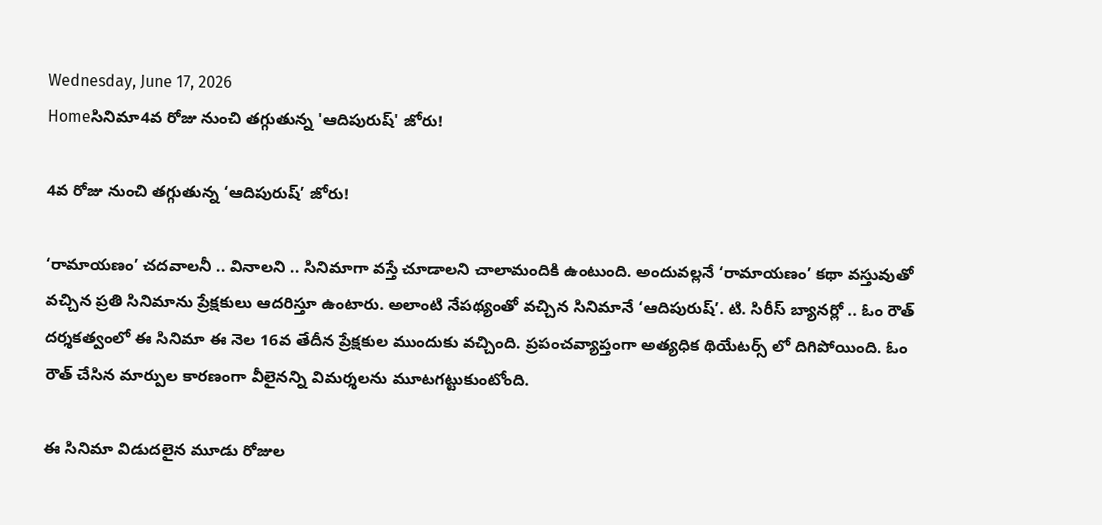Wednesday, June 17, 2026
Homeసినిమా4వ రోజు నుంచి తగ్గుతున్న 'ఆదిపురుష్' జోరు!

4వ రోజు నుంచి తగ్గుతున్న ‘ఆదిపురుష్’ జోరు!

‘రామాయణం’ చదవాలనీ .. వినాలని .. సినిమాగా వస్తే చూడాలని చాలామందికి ఉంటుంది. అందువల్లనే ‘రామాయణం’ కథా వస్తువుతో వచ్చిన ప్రతి సినిమాను ప్రేక్షకులు ఆదరిస్తూ ఉంటారు. అలాంటి నేపథ్యంతో వచ్చిన సినిమానే ‘ఆదిపురుష్’. టి. సిరీస్ బ్యానర్లో .. ఓం రౌత్ దర్శకత్వంలో ఈ సినిమా ఈ నెల 16వ తేదీన ప్రేక్షకుల ముందుకు వచ్చింది. ప్రపంచవ్యాప్తంగా అత్యధిక థియేటర్స్ లో దిగిపోయింది. ఓం రౌత్ చేసిన మార్పుల కారణంగా వీలైనన్ని విమర్శలను మూటగట్టుకుంటోంది.

ఈ సినిమా విడుదలైన మూడు రోజుల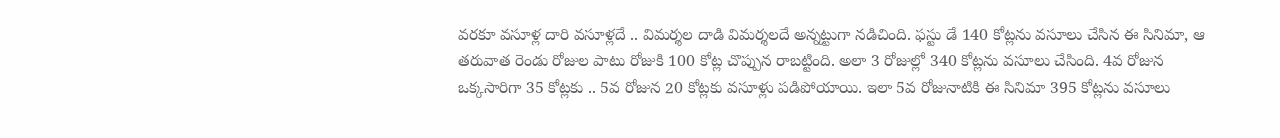వరకూ వసూళ్ల దారి వసూళ్లదే .. విమర్శల దాడి విమర్శలదే అన్నట్టుగా నడిచింది. ఫస్టు డే 140 కోట్లను వసూలు చేసిన ఈ సినిమా, ఆ తరువాత రెండు రోజుల పాటు రోజుకి 100 కోట్ల చొప్పున రాబట్టింది. అలా 3 రోజుల్లో 340 కోట్లను వసూలు చేసింది. 4వ రోజున ఒక్కసారిగా 35 కోట్లకు .. 5వ రోజున 20 కోట్లకు వసూళ్లు పడిపోయాయి. ఇలా 5వ రోజునాటికి ఈ సినిమా 395 కోట్లను వసూలు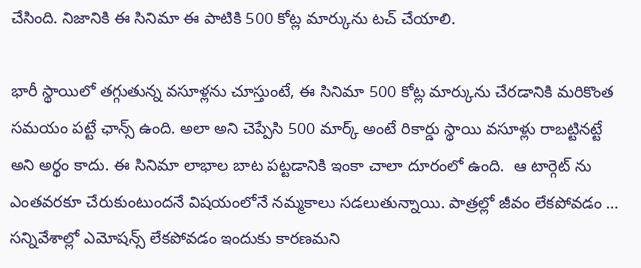చేసింది. నిజానికి ఈ సినిమా ఈ పాటికి 500 కోట్ల మార్కును టచ్ చేయాలి.

భారీ స్థాయిలో తగ్గుతున్న వసూళ్లను చూస్తుంటే, ఈ సినిమా 500 కోట్ల మార్కును చేరడానికి మరికొంత సమయం పట్టే ఛాన్స్ ఉంది. అలా అని చెప్పేసి 500 మార్క్ అంటే రికార్డు స్థాయి వసూళ్లు రాబట్టినట్టే అని అర్థం కాదు. ఈ సినిమా లాభాల బాట పట్టడానికి ఇంకా చాలా దూరంలో ఉంది.  ఆ టార్గెట్ ను ఎంతవరకూ చేరుకుంటుందనే విషయంలోనే నమ్మకాలు సడలుతున్నాయి. పాత్రల్లో జీవం లేకపోవడం … సన్నివేశాల్లో ఎమోషన్స్ లేకపోవడం ఇందుకు కారణమని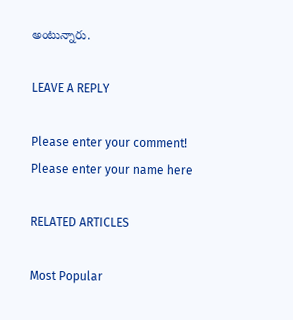అంటున్నారు.

LEAVE A REPLY

Please enter your comment!
Please enter your name here

RELATED ARTICLES

Most Popular